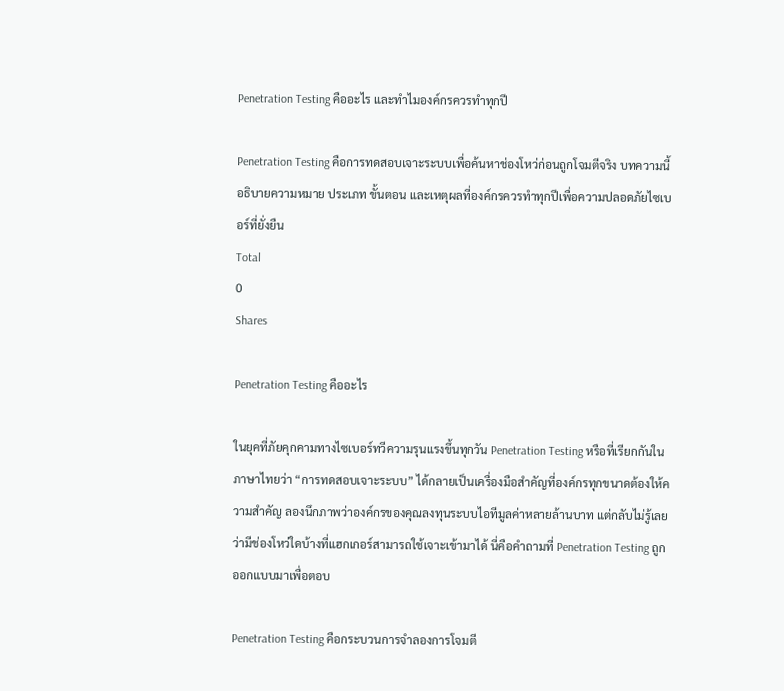Penetration Testing คืออะไร และทำไมองค์กรควรทำทุกปี

Penetration Testing คือการทดสอบเจาะระบบเพื่อค้นหาช่องโหว่ก่อนถูกโจมตีจริง บทความนี้อธิบายความหมาย ประเภท ขั้นตอน และเหตุผลที่องค์กรควรทำทุกปีเพื่อความปลอดภัยไซเบอร์ที่ยั่งยืน
Total
0
Shares

Penetration Testing คืออะไร

ในยุคที่ภัยคุกคามทางไซเบอร์ทวีความรุนแรงขึ้นทุกวัน Penetration Testing หรือที่เรียกกันในภาษาไทยว่า “การทดสอบเจาะระบบ” ได้กลายเป็นเครื่องมือสำคัญที่องค์กรทุกขนาดต้องให้ความสำคัญ ลองนึกภาพว่าองค์กรของคุณลงทุนระบบไอทีมูลค่าหลายล้านบาท แต่กลับไม่รู้เลยว่ามีช่องโหว่ใดบ้างที่แฮกเกอร์สามารถใช้เจาะเข้ามาได้ นี่คือคำถามที่ Penetration Testing ถูกออกแบบมาเพื่อตอบ

Penetration Testing คือกระบวนการจำลองการโจมตี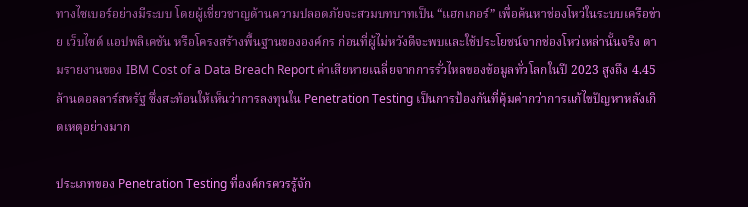ทางไซเบอร์อย่างมีระบบ โดยผู้เชี่ยวชาญด้านความปลอดภัยจะสวมบทบาทเป็น “แฮกเกอร์” เพื่อค้นหาช่องโหว่ในระบบเครือข่าย เว็บไซต์ แอปพลิเคชัน หรือโครงสร้างพื้นฐานขององค์กร ก่อนที่ผู้ไม่หวังดีจะพบและใช้ประโยชน์จากช่องโหว่เหล่านั้นจริง ตามรายงานของ IBM Cost of a Data Breach Report ค่าเสียหายเฉลี่ยจากการรั่วไหลของข้อมูลทั่วโลกในปี 2023 สูงถึง 4.45 ล้านดอลลาร์สหรัฐ ซึ่งสะท้อนให้เห็นว่าการลงทุนใน Penetration Testing เป็นการป้องกันที่คุ้มค่ากว่าการแก้ไขปัญหาหลังเกิดเหตุอย่างมาก

ประเภทของ Penetration Testing ที่องค์กรควรรู้จัก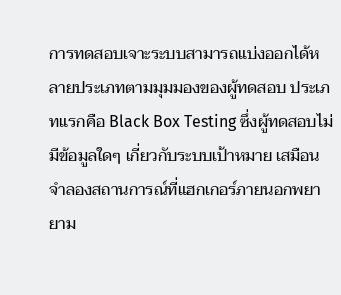การทดสอบเจาะระบบสามารถแบ่งออกได้หลายประเภทตามมุมมองของผู้ทดสอบ ประเภทแรกคือ Black Box Testing ซึ่งผู้ทดสอบไม่มีข้อมูลใดๆ เกี่ยวกับระบบเป้าหมาย เสมือนจำลองสถานการณ์ที่แฮกเกอร์ภายนอกพยายาม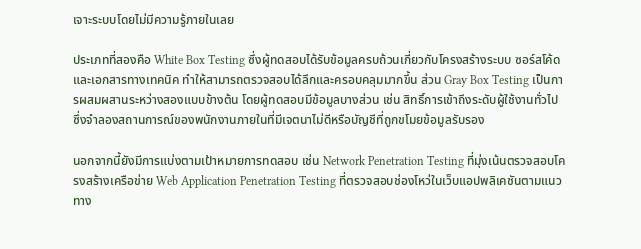เจาะระบบโดยไม่มีความรู้ภายในเลย

ประเภทที่สองคือ White Box Testing ซึ่งผู้ทดสอบได้รับข้อมูลครบถ้วนเกี่ยวกับโครงสร้างระบบ ซอร์สโค้ด และเอกสารทางเทคนิค ทำให้สามารถตรวจสอบได้ลึกและครอบคลุมมากขึ้น ส่วน Gray Box Testing เป็นการผสมผสานระหว่างสองแบบข้างต้น โดยผู้ทดสอบมีข้อมูลบางส่วน เช่น สิทธิ์การเข้าถึงระดับผู้ใช้งานทั่วไป ซึ่งจำลองสถานการณ์ของพนักงานภายในที่มีเจตนาไม่ดีหรือบัญชีที่ถูกขโมยข้อมูลรับรอง

นอกจากนี้ยังมีการแบ่งตามเป้าหมายการทดสอบ เช่น Network Penetration Testing ที่มุ่งเน้นตรวจสอบโครงสร้างเครือข่าย Web Application Penetration Testing ที่ตรวจสอบช่องโหว่ในเว็บแอปพลิเคชันตามแนวทาง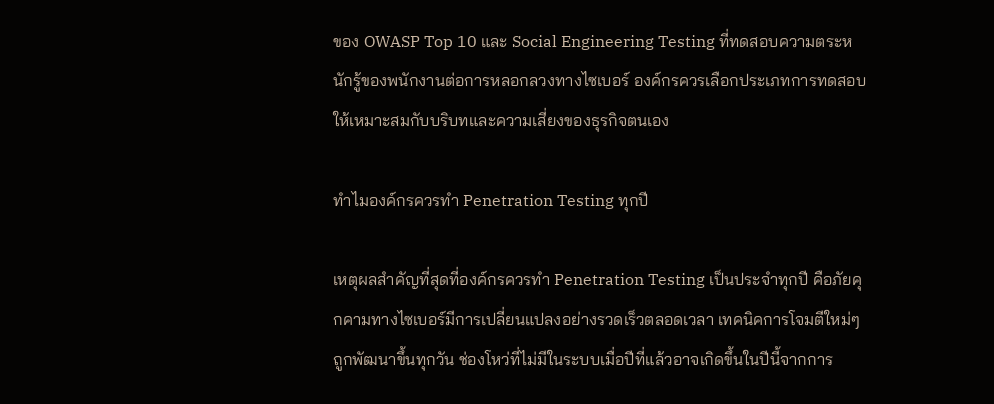ของ OWASP Top 10 และ Social Engineering Testing ที่ทดสอบความตระหนักรู้ของพนักงานต่อการหลอกลวงทางไซเบอร์ องค์กรควรเลือกประเภทการทดสอบให้เหมาะสมกับบริบทและความเสี่ยงของธุรกิจตนเอง

ทำไมองค์กรควรทำ Penetration Testing ทุกปี

เหตุผลสำคัญที่สุดที่องค์กรควรทำ Penetration Testing เป็นประจำทุกปี คือภัยคุกคามทางไซเบอร์มีการเปลี่ยนแปลงอย่างรวดเร็วตลอดเวลา เทคนิคการโจมตีใหม่ๆ ถูกพัฒนาขึ้นทุกวัน ช่องโหว่ที่ไม่มีในระบบเมื่อปีที่แล้วอาจเกิดขึ้นในปีนี้จากการ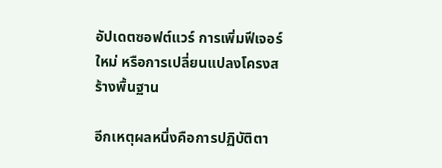อัปเดตซอฟต์แวร์ การเพิ่มฟีเจอร์ใหม่ หรือการเปลี่ยนแปลงโครงสร้างพื้นฐาน

อีกเหตุผลหนึ่งคือการปฏิบัติตา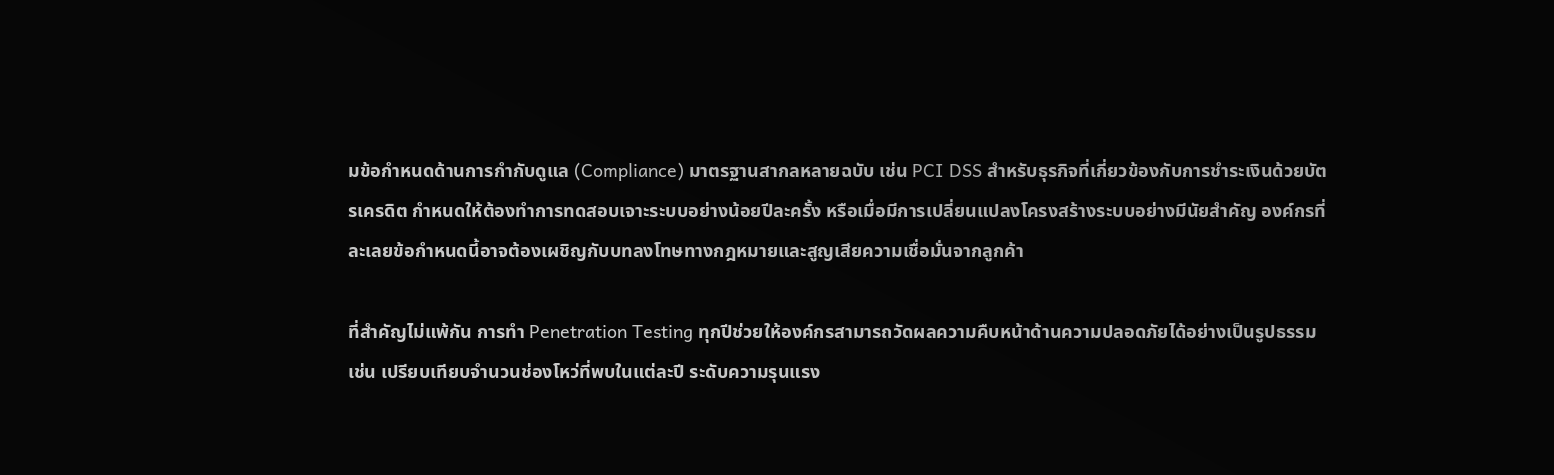มข้อกำหนดด้านการกำกับดูแล (Compliance) มาตรฐานสากลหลายฉบับ เช่น PCI DSS สำหรับธุรกิจที่เกี่ยวข้องกับการชำระเงินด้วยบัตรเครดิต กำหนดให้ต้องทำการทดสอบเจาะระบบอย่างน้อยปีละครั้ง หรือเมื่อมีการเปลี่ยนแปลงโครงสร้างระบบอย่างมีนัยสำคัญ องค์กรที่ละเลยข้อกำหนดนี้อาจต้องเผชิญกับบทลงโทษทางกฎหมายและสูญเสียความเชื่อมั่นจากลูกค้า

ที่สำคัญไม่แพ้กัน การทำ Penetration Testing ทุกปีช่วยให้องค์กรสามารถวัดผลความคืบหน้าด้านความปลอดภัยได้อย่างเป็นรูปธรรม เช่น เปรียบเทียบจำนวนช่องโหว่ที่พบในแต่ละปี ระดับความรุนแรง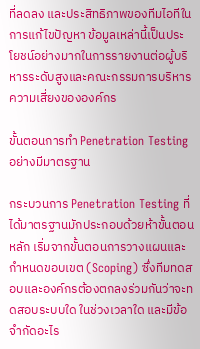ที่ลดลง และประสิทธิภาพของทีมไอทีในการแก้ไขปัญหา ข้อมูลเหล่านี้เป็นประโยชน์อย่างมากในการรายงานต่อผู้บริหารระดับสูงและคณะกรรมการบริหารความเสี่ยงขององค์กร

ขั้นตอนการทำ Penetration Testing อย่างมีมาตรฐาน

กระบวนการ Penetration Testing ที่ได้มาตรฐานมักประกอบด้วยห้าขั้นตอนหลัก เริ่มจากขั้นตอนการวางแผนและกำหนดขอบเขต (Scoping) ซึ่งทีมทดสอบและองค์กรต้องตกลงร่วมกันว่าจะทดสอบระบบใด ในช่วงเวลาใด และมีข้อจำกัดอะไร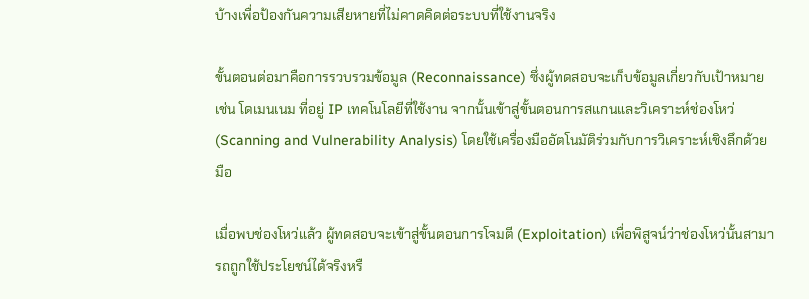บ้างเพื่อป้องกันความเสียหายที่ไม่คาดคิดต่อระบบที่ใช้งานจริง

ขั้นตอนต่อมาคือการรวบรวมข้อมูล (Reconnaissance) ซึ่งผู้ทดสอบจะเก็บข้อมูลเกี่ยวกับเป้าหมาย เช่น โดเมนเนม ที่อยู่ IP เทคโนโลยีที่ใช้งาน จากนั้นเข้าสู่ขั้นตอนการสแกนและวิเคราะห์ช่องโหว่ (Scanning and Vulnerability Analysis) โดยใช้เครื่องมืออัตโนมัติร่วมกับการวิเคราะห์เชิงลึกด้วยมือ

เมื่อพบช่องโหว่แล้ว ผู้ทดสอบจะเข้าสู่ขั้นตอนการโจมตี (Exploitation) เพื่อพิสูจน์ว่าช่องโหว่นั้นสามารถถูกใช้ประโยชน์ได้จริงหรื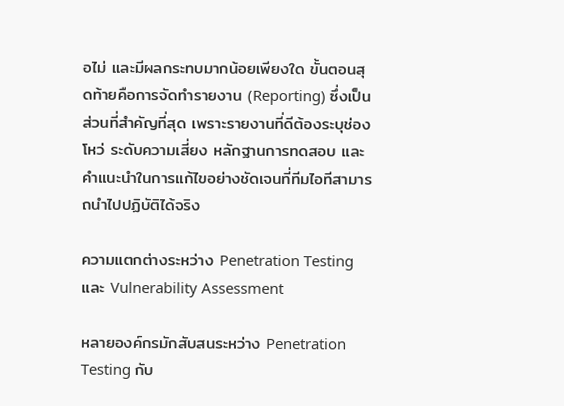อไม่ และมีผลกระทบมากน้อยเพียงใด ขั้นตอนสุดท้ายคือการจัดทำรายงาน (Reporting) ซึ่งเป็นส่วนที่สำคัญที่สุด เพราะรายงานที่ดีต้องระบุช่องโหว่ ระดับความเสี่ยง หลักฐานการทดสอบ และคำแนะนำในการแก้ไขอย่างชัดเจนที่ทีมไอทีสามารถนำไปปฏิบัติได้จริง

ความแตกต่างระหว่าง Penetration Testing และ Vulnerability Assessment

หลายองค์กรมักสับสนระหว่าง Penetration Testing กับ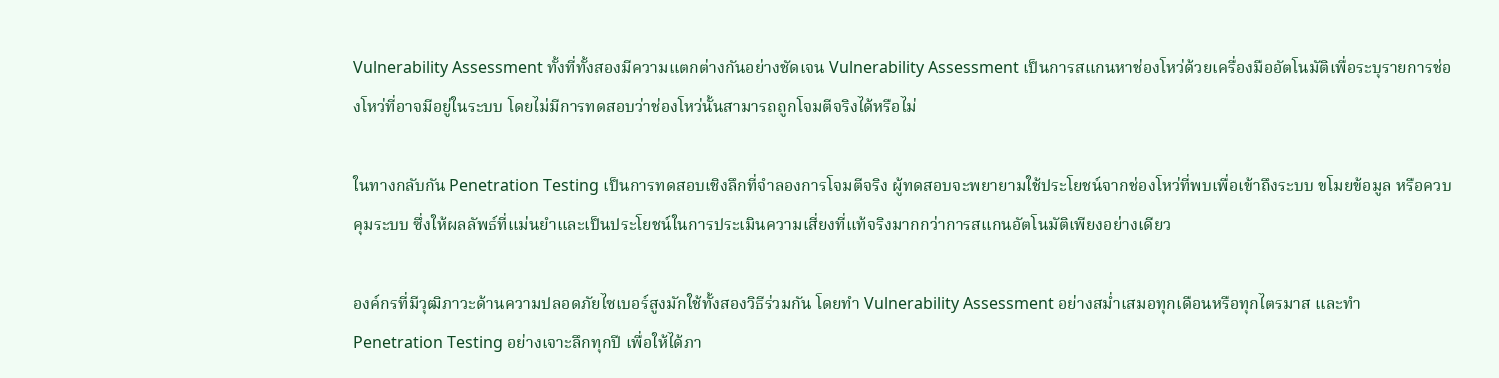Vulnerability Assessment ทั้งที่ทั้งสองมีความแตกต่างกันอย่างชัดเจน Vulnerability Assessment เป็นการสแกนหาช่องโหว่ด้วยเครื่องมืออัตโนมัติเพื่อระบุรายการช่องโหว่ที่อาจมีอยู่ในระบบ โดยไม่มีการทดสอบว่าช่องโหว่นั้นสามารถถูกโจมตีจริงได้หรือไม่

ในทางกลับกัน Penetration Testing เป็นการทดสอบเชิงลึกที่จำลองการโจมตีจริง ผู้ทดสอบจะพยายามใช้ประโยชน์จากช่องโหว่ที่พบเพื่อเข้าถึงระบบ ขโมยข้อมูล หรือควบคุมระบบ ซึ่งให้ผลลัพธ์ที่แม่นยำและเป็นประโยชน์ในการประเมินความเสี่ยงที่แท้จริงมากกว่าการสแกนอัตโนมัติเพียงอย่างเดียว

องค์กรที่มีวุฒิภาวะด้านความปลอดภัยไซเบอร์สูงมักใช้ทั้งสองวิธีร่วมกัน โดยทำ Vulnerability Assessment อย่างสม่ำเสมอทุกเดือนหรือทุกไตรมาส และทำ Penetration Testing อย่างเจาะลึกทุกปี เพื่อให้ได้ภา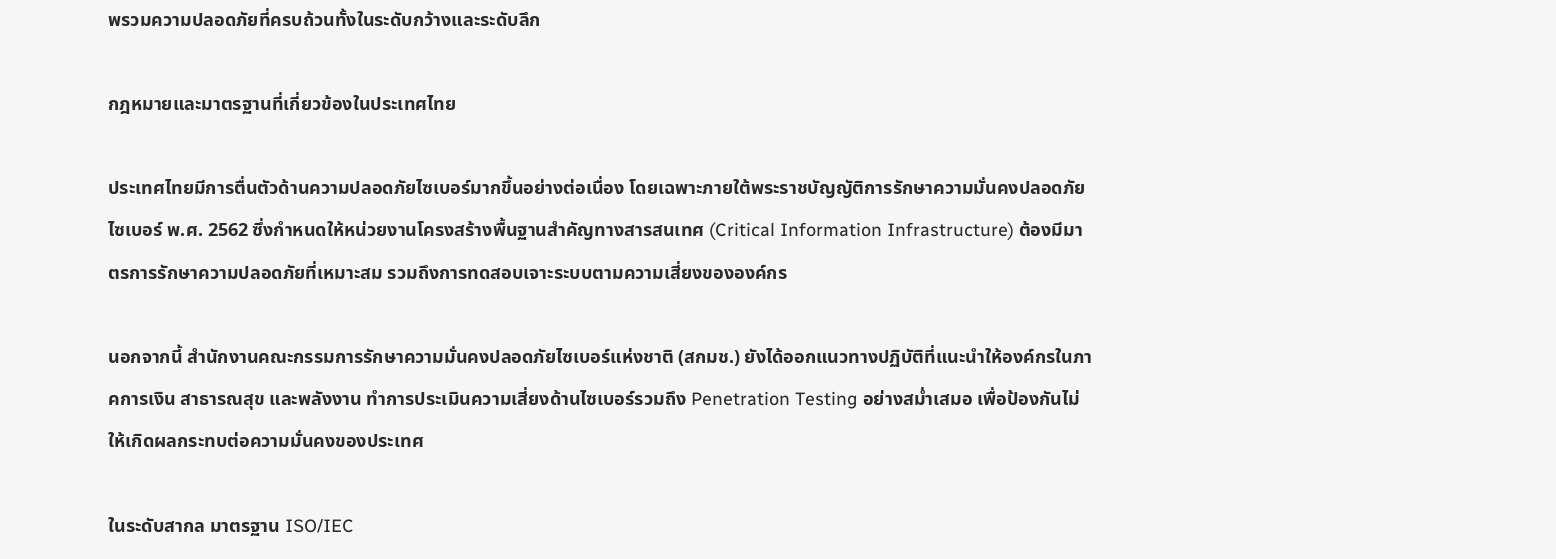พรวมความปลอดภัยที่ครบถ้วนทั้งในระดับกว้างและระดับลึก

กฎหมายและมาตรฐานที่เกี่ยวข้องในประเทศไทย

ประเทศไทยมีการตื่นตัวด้านความปลอดภัยไซเบอร์มากขึ้นอย่างต่อเนื่อง โดยเฉพาะภายใต้พระราชบัญญัติการรักษาความมั่นคงปลอดภัยไซเบอร์ พ.ศ. 2562 ซึ่งกำหนดให้หน่วยงานโครงสร้างพื้นฐานสำคัญทางสารสนเทศ (Critical Information Infrastructure) ต้องมีมาตรการรักษาความปลอดภัยที่เหมาะสม รวมถึงการทดสอบเจาะระบบตามความเสี่ยงขององค์กร

นอกจากนี้ สำนักงานคณะกรรมการรักษาความมั่นคงปลอดภัยไซเบอร์แห่งชาติ (สกมช.) ยังได้ออกแนวทางปฏิบัติที่แนะนำให้องค์กรในภาคการเงิน สาธารณสุข และพลังงาน ทำการประเมินความเสี่ยงด้านไซเบอร์รวมถึง Penetration Testing อย่างสม่ำเสมอ เพื่อป้องกันไม่ให้เกิดผลกระทบต่อความมั่นคงของประเทศ

ในระดับสากล มาตรฐาน ISO/IEC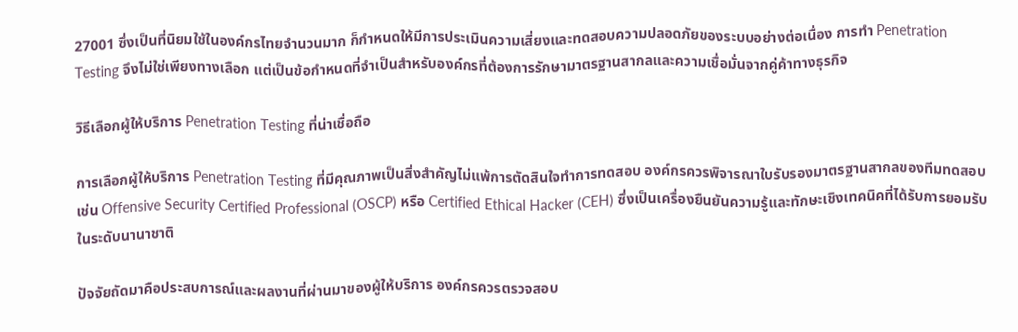27001 ซึ่งเป็นที่นิยมใช้ในองค์กรไทยจำนวนมาก ก็กำหนดให้มีการประเมินความเสี่ยงและทดสอบความปลอดภัยของระบบอย่างต่อเนื่อง การทำ Penetration Testing จึงไม่ใช่เพียงทางเลือก แต่เป็นข้อกำหนดที่จำเป็นสำหรับองค์กรที่ต้องการรักษามาตรฐานสากลและความเชื่อมั่นจากคู่ค้าทางธุรกิจ

วิธีเลือกผู้ให้บริการ Penetration Testing ที่น่าเชื่อถือ

การเลือกผู้ให้บริการ Penetration Testing ที่มีคุณภาพเป็นสิ่งสำคัญไม่แพ้การตัดสินใจทำการทดสอบ องค์กรควรพิจารณาใบรับรองมาตรฐานสากลของทีมทดสอบ เช่น Offensive Security Certified Professional (OSCP) หรือ Certified Ethical Hacker (CEH) ซึ่งเป็นเครื่องยืนยันความรู้และทักษะเชิงเทคนิคที่ได้รับการยอมรับในระดับนานาชาติ

ปัจจัยถัดมาคือประสบการณ์และผลงานที่ผ่านมาของผู้ให้บริการ องค์กรควรตรวจสอบ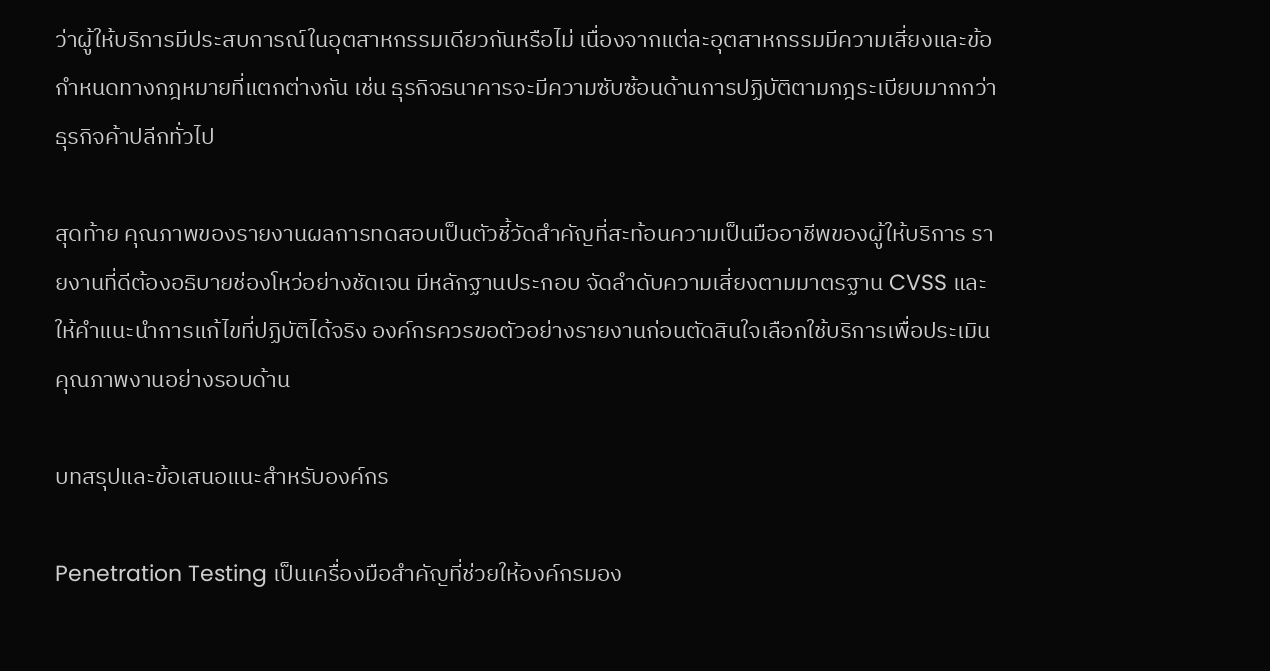ว่าผู้ให้บริการมีประสบการณ์ในอุตสาหกรรมเดียวกันหรือไม่ เนื่องจากแต่ละอุตสาหกรรมมีความเสี่ยงและข้อกำหนดทางกฎหมายที่แตกต่างกัน เช่น ธุรกิจธนาคารจะมีความซับซ้อนด้านการปฏิบัติตามกฎระเบียบมากกว่าธุรกิจค้าปลีกทั่วไป

สุดท้าย คุณภาพของรายงานผลการทดสอบเป็นตัวชี้วัดสำคัญที่สะท้อนความเป็นมืออาชีพของผู้ให้บริการ รายงานที่ดีต้องอธิบายช่องโหว่อย่างชัดเจน มีหลักฐานประกอบ จัดลำดับความเสี่ยงตามมาตรฐาน CVSS และให้คำแนะนำการแก้ไขที่ปฏิบัติได้จริง องค์กรควรขอตัวอย่างรายงานก่อนตัดสินใจเลือกใช้บริการเพื่อประเมินคุณภาพงานอย่างรอบด้าน

บทสรุปและข้อเสนอแนะสำหรับองค์กร

Penetration Testing เป็นเครื่องมือสำคัญที่ช่วยให้องค์กรมอง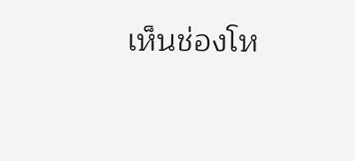เห็นช่องโห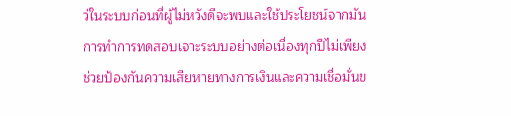ว่ในระบบก่อนที่ผู้ไม่หวังดีจะพบและใช้ประโยชน์จากมัน การทำการทดสอบเจาะระบบอย่างต่อเนื่องทุกปีไม่เพียงช่วยป้องกันความเสียหายทางการเงินและความเชื่อมั่นข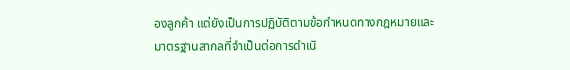องลูกค้า แต่ยังเป็นการปฏิบัติตามข้อกำหนดทางกฎหมายและมาตรฐานสากลที่จำเป็นต่อการดำเนิ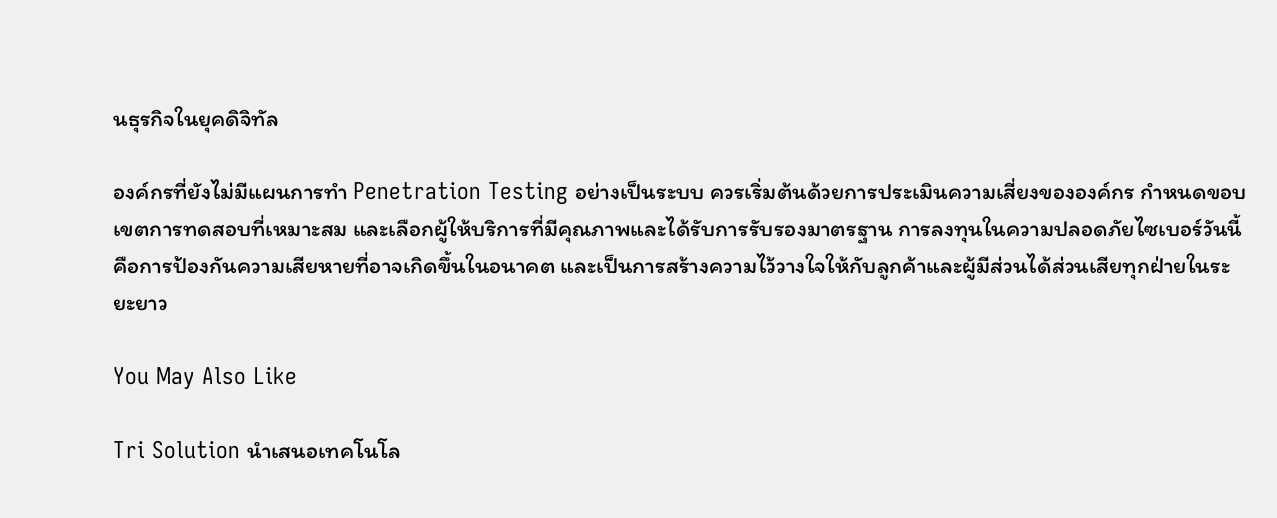นธุรกิจในยุคดิจิทัล

องค์กรที่ยังไม่มีแผนการทำ Penetration Testing อย่างเป็นระบบ ควรเริ่มต้นด้วยการประเมินความเสี่ยงขององค์กร กำหนดขอบเขตการทดสอบที่เหมาะสม และเลือกผู้ให้บริการที่มีคุณภาพและได้รับการรับรองมาตรฐาน การลงทุนในความปลอดภัยไซเบอร์วันนี้ คือการป้องกันความเสียหายที่อาจเกิดขึ้นในอนาคต และเป็นการสร้างความไว้วางใจให้กับลูกค้าและผู้มีส่วนได้ส่วนเสียทุกฝ่ายในระยะยาว

You May Also Like

Tri Solution นำเสนอเทคโนโล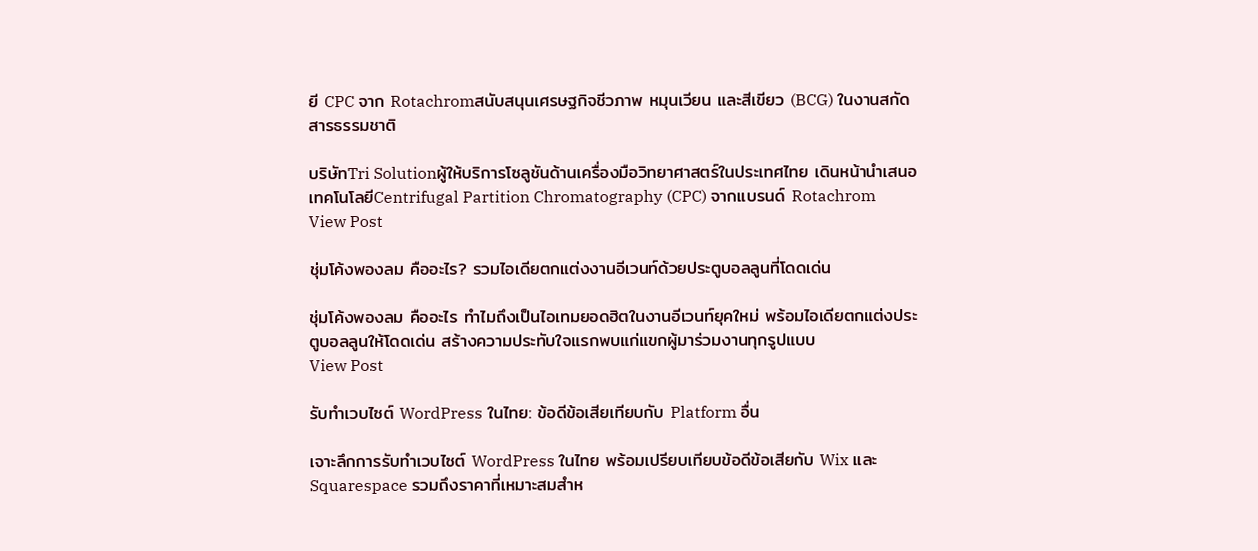ยี CPC จาก Rotachromสนับสนุนเศรษฐกิจชีวภาพ หมุนเวียน และสีเขียว (BCG) ในงานสกัดสารธรรมชาติ

บริษัทTri Solutionผู้ให้บริการโซลูชันด้านเครื่องมือวิทยาศาสตร์ในประเทศไทย เดินหน้านำเสนอเทคโนโลยีCentrifugal Partition Chromatography (CPC) จากแบรนด์ Rotachrom
View Post

ชุ่มโค้งพองลม คืออะไร? รวมไอเดียตกแต่งงานอีเวนท์ด้วยประตูบอลลูนที่โดดเด่น

ชุ่มโค้งพองลม คืออะไร ทำไมถึงเป็นไอเทมยอดฮิตในงานอีเวนท์ยุคใหม่ พร้อมไอเดียตกแต่งประตูบอลลูนให้โดดเด่น สร้างความประทับใจแรกพบแก่แขกผู้มาร่วมงานทุกรูปแบบ
View Post

รับทำเวบไซต์ WordPress ในไทย: ข้อดีข้อเสียเทียบกับ Platform อื่น

เจาะลึกการรับทำเวบไซต์ WordPress ในไทย พร้อมเปรียบเทียบข้อดีข้อเสียกับ Wix และ Squarespace รวมถึงราคาที่เหมาะสมสำห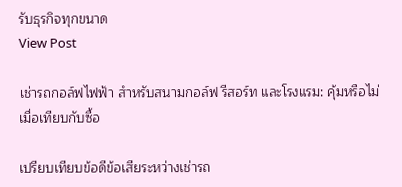รับธุรกิจทุกขนาด
View Post

เช่ารถกอล์ฟไฟฟ้า สำหรับสนามกอล์ฟ รีสอร์ท และโรงแรม: คุ้มหรือไม่เมื่อเทียบกับซื้อ

เปรียบเทียบข้อดีข้อเสียระหว่างเช่ารถ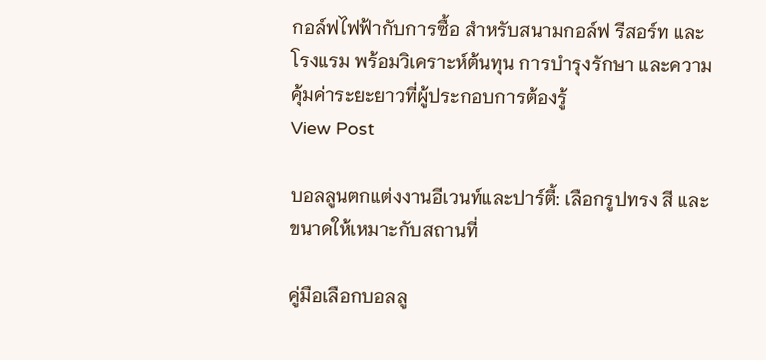กอล์ฟไฟฟ้ากับการซื้อ สำหรับสนามกอล์ฟ รีสอร์ท และโรงแรม พร้อมวิเคราะห์ต้นทุน การบำรุงรักษา และความคุ้มค่าระยะยาวที่ผู้ประกอบการต้องรู้
View Post

บอลลูนตกแต่งงานอีเวนท์และปาร์ตี้: เลือกรูปทรง สี และขนาดให้เหมาะกับสถานที่

คู่มือเลือกบอลลู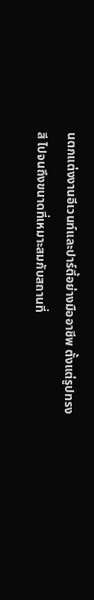นตกแต่งงานอีเวนท์และปาร์ตี้อย่างมืออาชีพ ตั้งแต่รูปทรง สี ไปจนถึงขนาดที่เหมาะสมกับสถานที่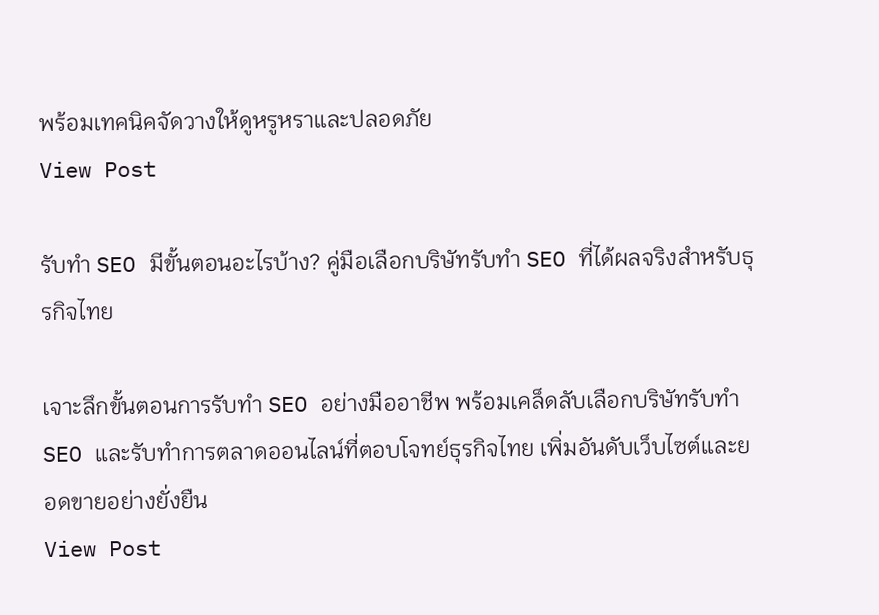พร้อมเทคนิคจัดวางให้ดูหรูหราและปลอดภัย
View Post

รับทำ SEO มีขั้นตอนอะไรบ้าง? คู่มือเลือกบริษัทรับทำ SEO ที่ได้ผลจริงสำหรับธุรกิจไทย

เจาะลึกขั้นตอนการรับทำ SEO อย่างมืออาชีพ พร้อมเคล็ดลับเลือกบริษัทรับทำ SEO และรับทำการตลาดออนไลน์ที่ตอบโจทย์ธุรกิจไทย เพิ่มอันดับเว็บไซต์และยอดขายอย่างยั่งยืน
View Post